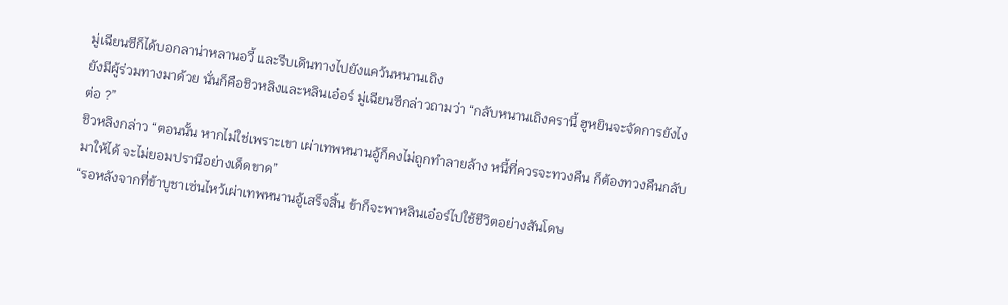มู่เฉียนซีก็ได้บอกลาน่าหลานอวี้ และรีบเดินทางไปยังแคว้นหนานเถิง
ยังมีผู้ร่วมทางมาด้วย นั่นก็คือชิวหลิงและหลินเอ๋อร์ มู่เฉียนซีกล่าวถามว่า “กลับหนานเถิงครานี้ ฮูหยินจะจัดการยังไงต่อ ?”
ชิวหลิงกล่าว “ตอนนั้น หากไม่ใช่เพราะเขา เผ่าเทพหนานอู้ก็คงไม่ถูกทำลายล้าง หนี้ที่ควรจะทวงคืน ก็ต้องทวงคืนกลับมาให้ได้ จะไม่ยอมปรานีอย่างเด็ดขาด”
“รอหลังจากที่ข้าบูชาเซ่นไหว้เผ่าเทพหนานอู้เสร็จสิ้น ข้าก็จะพาหลินเอ๋อร์ไปใช้ชีวิตอย่างสันโดษ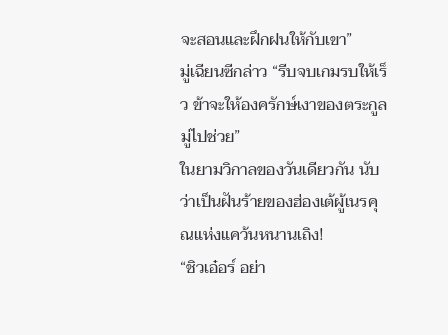จะสอนและฝึกฝนให้กับเขา”
มู่เฉียนซีกล่าว “รีบจบเกมรบให้เร็ว ข้าจะให้องครักษ์เงาของตระกูลมู่ไปช่วย”
ในยามวิกาลของวันเดียวกัน นับว่าเป็นฝันร้ายของฮ่องเต้ผู้เนรคุณแห่งแคว้นหนานเถิง!
“ชิวเอ๋อร์ อย่า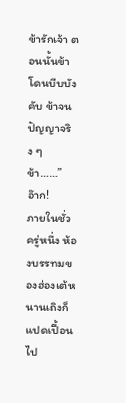ข้ารักเจ้า ตอนนั้นข้าโดนบีบบังคับ ข้าจนปัญญาจริง ๆ ข้า……”
อ๊าก!
ภายในชั่วครู่หนึ่ง ห้องบรรทมของฮ่องเต้หนานเถิงก็แปดเปื้อนไป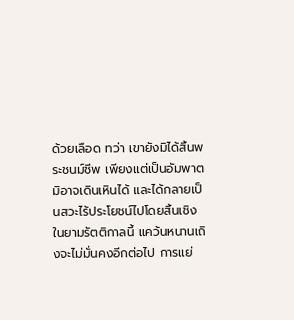ด้วยเลือด ทว่า เขายังมิได้สิ้นพระชนม์ชีพ เพียงแต่เป็นอัมพาตมิอาจเดินเหินได้ และได้กลายเป็นสวะไร้ประโยชน์ไปโดยสิ้นเชิง
ในยามรัตติกาลนี้ แคว้นหนานเถิงจะไม่มั่นคงอีกต่อไป การแย่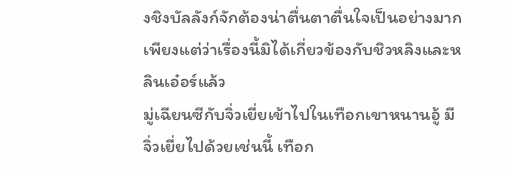งชิงบัลลังก์จักต้องน่าตื่นตาตื่นใจเป็นอย่างมาก เพียงแต่ว่าเรื่องนี้มิได้เกี่ยวข้องกับชิวหลิงและหลินเอ๋อร์แล้ว
มู่เฉียนซีกับจิ่วเยี่ยเข้าไปในเทือกเขาหนานอู้ มีจิ่วเยี่ยไปด้วยเช่นนี้ เทือก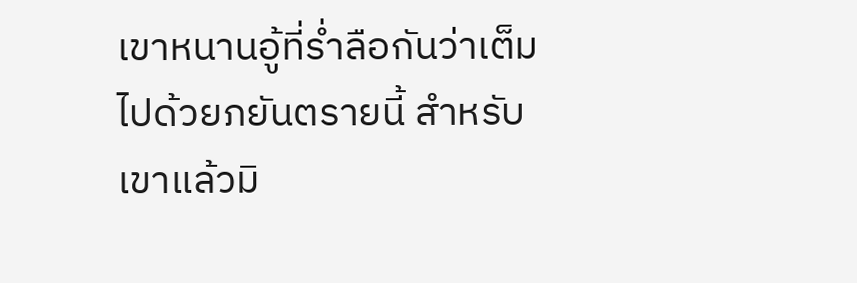เขาหนานอู้ที่ร่ำลือกันว่าเต็มไปด้วยภยันตรายนี้ สำหรับเขาแล้วมิ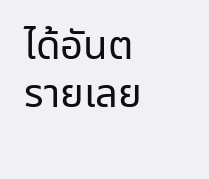ได้อันตรายเลย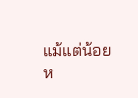แม้แต่น้อย
ห